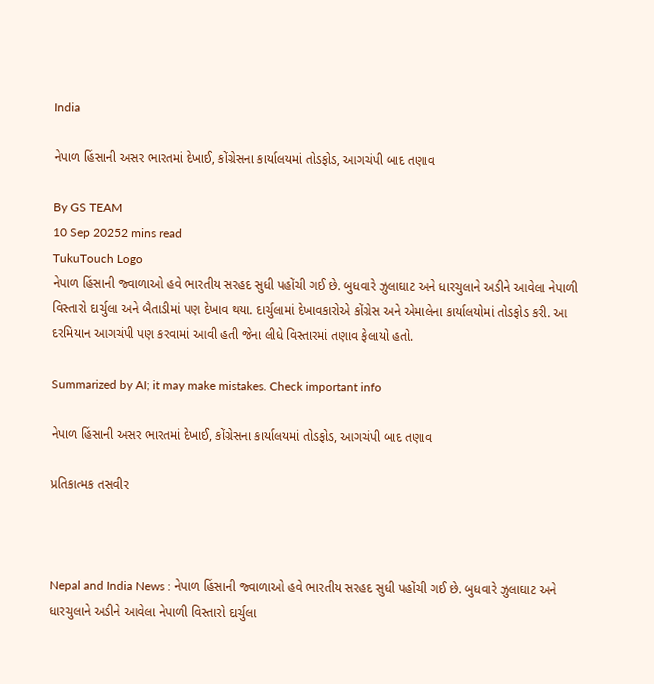India

નેપાળ હિંસાની અસર ભારતમાં દેખાઈ, કોંગ્રેસના કાર્યાલયમાં તોડફોડ, આગચંપી બાદ તણાવ

By GS TEAM
10 Sep 20252 mins read
TukuTouch Logo
નેપાળ હિંસાની જ્વાળાઓ હવે ભારતીય સરહદ સુધી પહોંચી ગઈ છે. બુધવારે ઝુલાઘાટ અને ધારચુલાને અડીને આવેલા નેપાળી વિસ્તારો દાર્ચુલા અને બૈતાડીમાં પણ દેખાવ થયા. દાર્ચુલામાં દેખાવકારોએ કોંગ્રેસ અને એમાલેના કાર્યાલયોમાં તોડફોડ કરી. આ દરમિયાન આગચંપી પણ કરવામાં આવી હતી જેના લીધે વિસ્તારમાં તણાવ ફેલાયો હતો.

Summarized by AI; it may make mistakes. Check important info

નેપાળ હિંસાની અસર ભારતમાં દેખાઈ, કોંગ્રેસના કાર્યાલયમાં તોડફોડ, આગચંપી બાદ તણાવ

પ્રતિકાત્મક તસવીર



Nepal and India News : નેપાળ હિંસાની જ્વાળાઓ હવે ભારતીય સરહદ સુધી પહોંચી ગઈ છે. બુધવારે ઝુલાઘાટ અને ધારચુલાને અડીને આવેલા નેપાળી વિસ્તારો દાર્ચુલા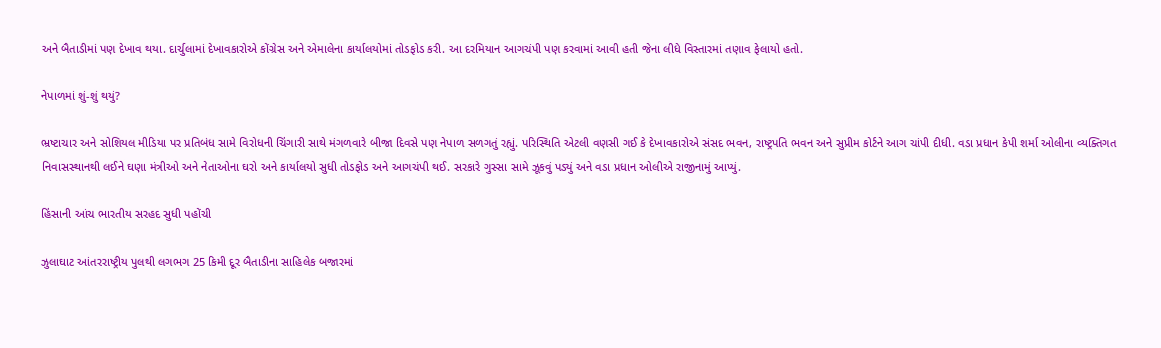અને બૈતાડીમાં પણ દેખાવ થયા. દાર્ચુલામાં દેખાવકારોએ કોંગ્રેસ અને એમાલેના કાર્યાલયોમાં તોડફોડ કરી. આ દરમિયાન આગચંપી પણ કરવામાં આવી હતી જેના લીધે વિસ્તારમાં તણાવ ફેલાયો હતો.

નેપાળમાં શું-શું થયું?

ભ્રષ્ટાચાર અને સોશિયલ મીડિયા પર પ્રતિબંધ સામે વિરોધની ચિંગારી સાથે મંગળવારે બીજા દિવસે પણ નેપાળ સળગતું રહ્યું. પરિસ્થિતિ એટલી વણસી ગઈ કે દેખાવકારોએ સંસદ ભવન, રાષ્ટ્રપતિ ભવન અને સુપ્રીમ કોર્ટને આગ ચાંપી દીધી. વડા પ્રધાન કેપી શર્મા ઓલીના વ્યક્તિગત નિવાસસ્થાનથી લઈને ઘણા મંત્રીઓ અને નેતાઓના ઘરો અને કાર્યાલયો સુધી તોડફોડ અને આગચંપી થઈ. સરકારે ગુસ્સા સામે ઝૂકવું પડ્યું અને વડા પ્રધાન ઓલીએ રાજીનામું આપ્યું.

હિંસાની આંચ ભારતીય સરહદ સુધી પહોંચી

ઝુલાઘાટ આંતરરાષ્ટ્રીય પુલથી લગભગ 25 કિમી દૂર બૈતાડીના સાહિલેક બજારમાં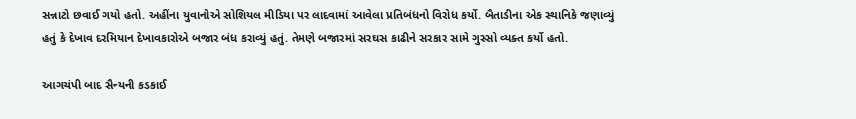સન્નાટો છવાઈ ગયો હતો. અહીંના યુવાનોએ સોશિયલ મીડિયા પર લાદવામાં આવેલા પ્રતિબંધનો વિરોધ કર્યો. બૈતાડીના એક સ્થાનિકે જણાવ્યું હતું કે દેખાવ દરમિયાન દેખાવકારોએ બજાર બંધ કરાવ્યું હતું. તેમણે બજારમાં સરઘસ કાઢીને સરકાર સામે ગુસ્સો વ્યક્ત કર્યો હતો.

આગચંપી બાદ સૈન્યની કડકાઈ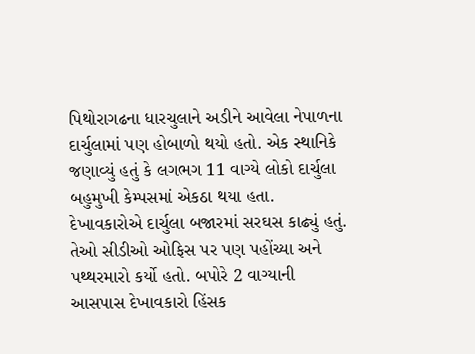પિથોરાગઢના ધારચુલાને અડીને આવેલા નેપાળના દાર્ચુલામાં પણ હોબાળો થયો હતો. એક સ્થાનિકે જણાવ્યું હતું કે લગભગ 11 વાગ્યે લોકો દાર્ચુલા બહુમુખી કેમ્પસમાં એકઠા થયા હતા. દેખાવકારોએ દાર્ચુલા બજારમાં સરઘસ કાઢ્યું હતું. તેઓ સીડીઓ ઓફિસ પર પણ પહોંચ્યા અને પથ્થરમારો કર્યો હતો. બપોરે 2 વાગ્યાની આસપાસ દેખાવકારો હિંસક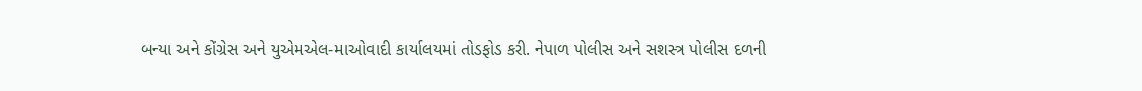બન્યા અને કોંગ્રેસ અને યુએમએલ-માઓવાદી કાર્યાલયમાં તોડફોડ કરી. નેપાળ પોલીસ અને સશસ્ત્ર પોલીસ દળની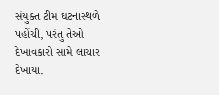સંયુક્ત ટીમ ઘટનાસ્થળે પહોંચી, પરંતુ તેઓ દેખાવકારો સામે લાચાર દેખાયા.